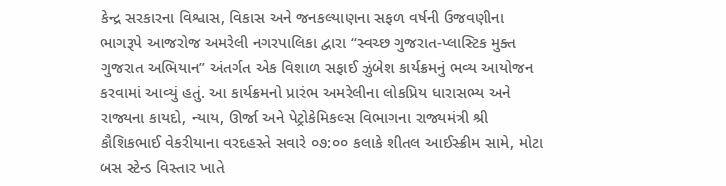કેન્દ્ર સરકારના વિશ્વાસ, વિકાસ અને જનકલ્યાણના સફળ વર્ષની ઉજવણીના ભાગરૂપે આજરોજ અમરેલી નગરપાલિકા દ્વારા “સ્વચ્છ ગુજરાત-પ્લાસ્ટિક મુક્ત ગુજરાત અભિયાન” અંતર્ગત એક વિશાળ સફાઈ ઝુંબેશ કાર્યક્રમનું ભવ્ય આયોજન કરવામાં આવ્યું હતું. આ કાર્યક્રમનો પ્રારંભ અમરેલીના લોકપ્રિય ધારાસભ્ય અને રાજ્યના કાયદો, ન્યાય, ઊર્જા અને પેટ્રોકેમિકલ્સ વિભાગના રાજ્યમંત્રી શ્રી કૌશિકભાઈ વેકરીયાના વરદહસ્તે સવારે ૦૭:૦૦ કલાકે શીતલ આઈસ્ક્રીમ સામે, મોટા બસ સ્ટેન્ડ વિસ્તાર ખાતે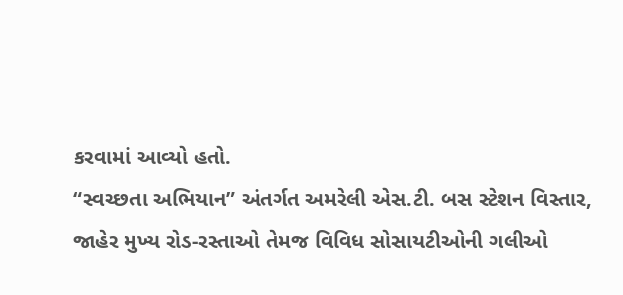કરવામાં આવ્યો હતો.
“સ્વચ્છતા અભિયાન” અંતર્ગત અમરેલી એસ.ટી. બસ સ્ટેશન વિસ્તાર, જાહેર મુખ્ય રોડ-રસ્તાઓ તેમજ વિવિધ સોસાયટીઓની ગલીઓ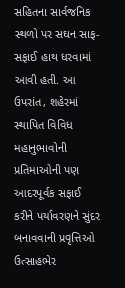સહિતના સાર્વજનિક સ્થળો પર સઘન સાફ-સફાઈ હાથ ધરવામાં આવી હતી. આ ઉપરાંત, શહેરમાં સ્થાપિત વિવિધ મહાનુભાવોની પ્રતિમાઓની પણ આદરપૂર્વક સફાઈ કરીને પર્યાવરણને સુંદર બનાવવાની પ્રવૃત્તિઓ ઉત્સાહભેર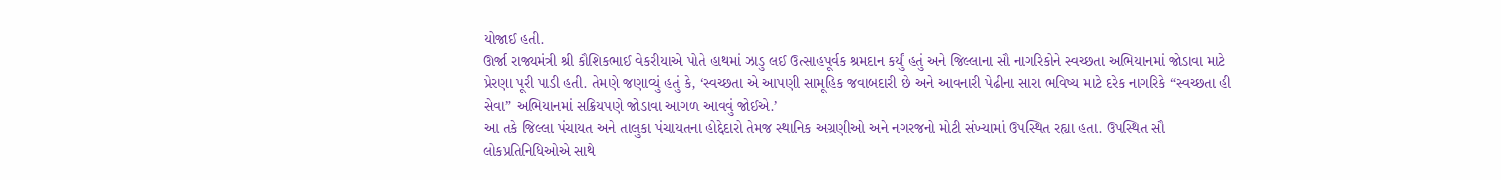યોજાઈ હતી.
ઊર્જા રાજ્યમંત્રી શ્રી કૌશિકભાઈ વેકરીયાએ પોતે હાથમાં ઝાડુ લઈ ઉત્સાહપૂર્વક શ્રમદાન કર્યું હતું અને જિલ્લાના સૌ નાગરિકોને સ્વચ્છતા અભિયાનમાં જોડાવા માટે પ્રેરણા પૂરી પાડી હતી. તેમણે જણાવ્યું હતું કે, ‘સ્વચ્છતા એ આપણી સામૂહિક જવાબદારી છે અને આવનારી પેઢીના સારા ભવિષ્ય માટે દરેક નાગરિકે “સ્વચ્છતા હી સેવા” અભિયાનમાં સક્રિયપણે જોડાવા આગળ આવવું જોઈએ.’
આ તકે જિલ્લા પંચાયત અને તાલુકા પંચાયતના હોદ્દેદારો તેમજ સ્થાનિક અગ્રણીઓ અને નગરજનો મોટી સંખ્યામાં ઉપસ્થિત રહ્યા હતા. ઉપસ્થિત સૌ લોકપ્રતિનિધિઓએ સાથે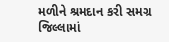મળીને શ્રમદાન કરી સમગ્ર જિલ્લામાં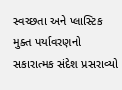સ્વચ્છતા અને પ્લાસ્ટિક મુક્ત પર્યાવરણનો સકારાત્મક સંદેશ પ્રસરાવ્યો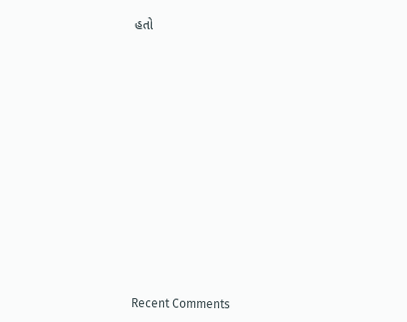હતો
















Recent Comments